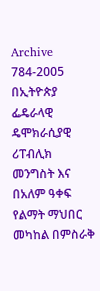Archive
784-2005 በኢትዮጵያ ፌዴራላዊ ዴሞክራሲያዊ ሪፐብሊክ መንግስት እና በአለም ዓቀፍ የልማት ማህበር መካከል በምስራቅ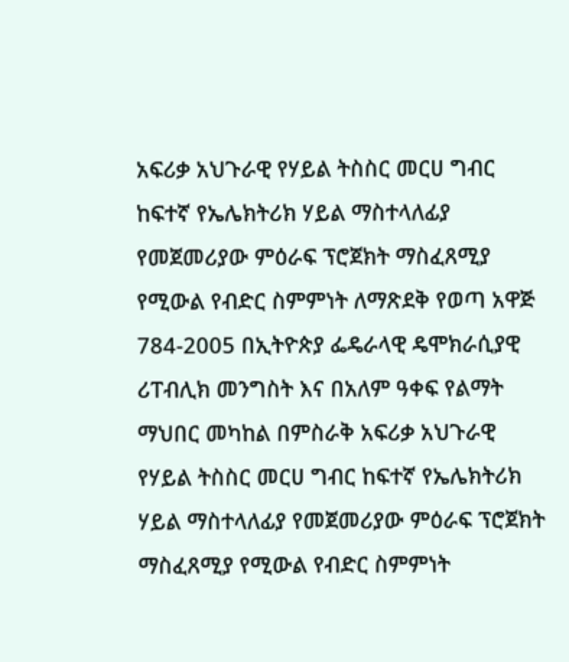አፍሪቃ አህጉራዊ የሃይል ትስስር መርሀ ግብር ከፍተኛ የኤሌክትሪክ ሃይል ማስተላለፊያ የመጀመሪያው ምዕራፍ ፕሮጀክት ማስፈጸሚያ የሚውል የብድር ስምምነት ለማጽደቅ የወጣ አዋጅ
784-2005 በኢትዮጵያ ፌዴራላዊ ዴሞክራሲያዊ ሪፐብሊክ መንግስት እና በአለም ዓቀፍ የልማት ማህበር መካከል በምስራቅ አፍሪቃ አህጉራዊ የሃይል ትስስር መርሀ ግብር ከፍተኛ የኤሌክትሪክ ሃይል ማስተላለፊያ የመጀመሪያው ምዕራፍ ፕሮጀክት ማስፈጸሚያ የሚውል የብድር ስምምነት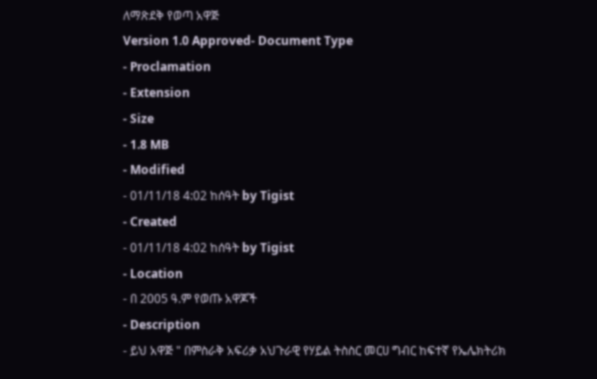ለማጽደቅ የወጣ አዋጅ
Version 1.0 Approved- Document Type
- Proclamation
- Extension
- Size
- 1.8 MB
- Modified
- 01/11/18 4:02 ከሰዓት by Tigist
- Created
- 01/11/18 4:02 ከሰዓት by Tigist
- Location
- በ 2005 ዓ.ም የወጡ አዋጆች
- Description
- ይህ አዋጅ " በምስራቅ አፍሪቃ አህጉራዊ የሃይል ትስስር መርሀ ግብር ከፍተኛ የኤሌክትሪክ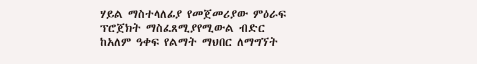ሃይል ማስተላለፊያ የመጀመሪያው ምዕራፍ ፕሮጀክት ማስፈጸሚያየሚውል ብድር ከአለም ዓቀፍ የልማት ማህበር ለማግኘት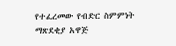የተፈረመው የብድር ስምምነት ማጽደቂያ አዋጅ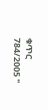ቁጥር 784/2005 "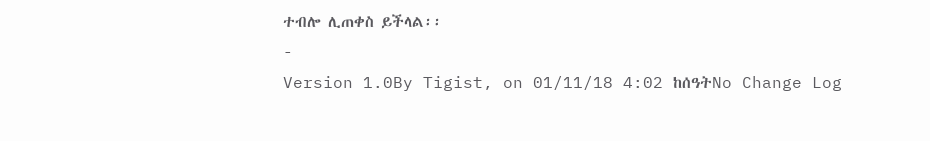ተብሎ ሊጠቀስ ይችላል፡፡
-
Version 1.0By Tigist, on 01/11/18 4:02 ከሰዓትNo Change Log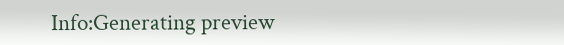Info:Generating preview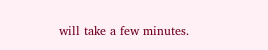will take a few minutes.